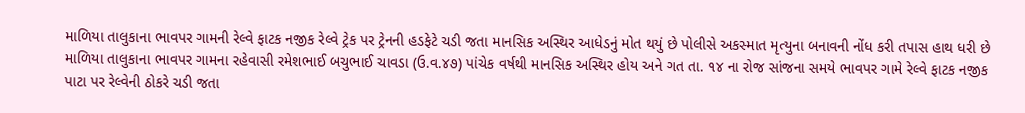માળિયા તાલુકાના ભાવપર ગામની રેલ્વે ફાટક નજીક રેલ્વે ટ્રેક પર ટ્રેનની હડફેટે ચડી જતા માનસિક અસ્થિર આધેડનું મોત થયું છે પોલીસે અકસ્માત મૃત્યુના બનાવની નોંધ કરી તપાસ હાથ ધરી છે
માળિયા તાલુકાના ભાવપર ગામના રહેવાસી રમેશભાઈ બચુભાઈ ચાવડા (ઉ.વ.૪૭) પાંચેક વર્ષથી માનસિક અસ્થિર હોય અને ગત તા. ૧૪ ના રોજ સાંજના સમયે ભાવપર ગામે રેલ્વે ફાટક નજીક પાટા પર રેલ્વેની ઠોકરે ચડી જતા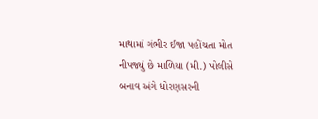માથામાં ગંભીર ઈજા પહોંચતા મોત નીપજ્યું છે માળિયા (મી.) પોલીસે બનાવ અંગે ધોરણસરની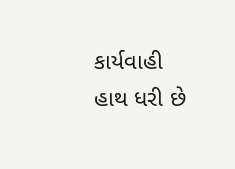કાર્યવાહી હાથ ધરી છે